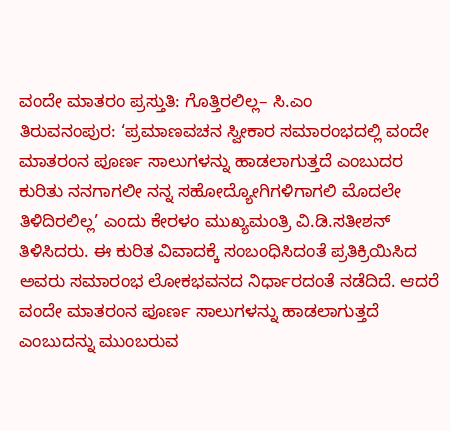ವಂದೇ ಮಾತರಂ ಪ್ರಸ್ತುತಿ: ಗೊತ್ತಿರಲಿಲ್ಲ– ಸಿ.ಎಂ
ತಿರುವನಂಪುರ: ‘ಪ್ರಮಾಣವಚನ ಸ್ವೀಕಾರ ಸಮಾರಂಭದಲ್ಲಿ ವಂದೇ ಮಾತರಂನ ಪೂರ್ಣ ಸಾಲುಗಳನ್ನು ಹಾಡಲಾಗುತ್ತದೆ ಎಂಬುದರ ಕುರಿತು ನನಗಾಗಲೀ ನನ್ನ ಸಹೋದ್ಯೋಗಿಗಳಿಗಾಗಲಿ ಮೊದಲೇ ತಿಳಿದಿರಲಿಲ್ಲ’ ಎಂದು ಕೇರಳಂ ಮುಖ್ಯಮಂತ್ರಿ ವಿ.ಡಿ.ಸತೀಶನ್ ತಿಳಿಸಿದರು. ಈ ಕುರಿತ ವಿವಾದಕ್ಕೆ ಸಂಬಂಧಿಸಿದಂತೆ ಪ್ರತಿಕ್ರಿಯಿಸಿದ ಅವರು ಸಮಾರಂಭ ಲೋಕಭವನದ ನಿರ್ಧಾರದಂತೆ ನಡೆದಿದೆ. ಆದರೆ ವಂದೇ ಮಾತರಂನ ಪೂರ್ಣ ಸಾಲುಗಳನ್ನು ಹಾಡಲಾಗುತ್ತದೆ ಎಂಬುದನ್ನು ಮುಂಬರುವ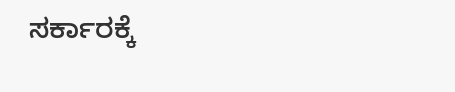ಸರ್ಕಾರಕ್ಕೆ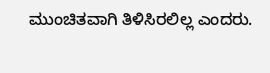ಮುಂಚಿತವಾಗಿ ತಿಳಿಸಿರಲಿಲ್ಲ ಎಂದರು.